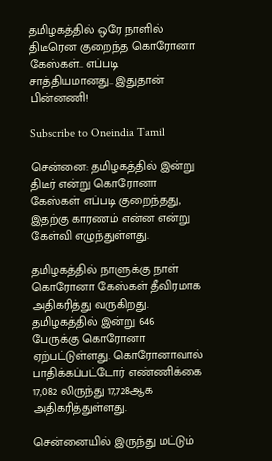தமிழகத்தில் ஒரே நாளில் திடீரென குறைந்த கொரோனா கேஸ்கள்.. எப்படி சாத்தியமானது.. இதுதான் பின்னணி!

Subscribe to Oneindia Tamil

சென்னை: தமிழகத்தில் இன்று திடீர் என்று கொரோனா கேஸ்கள் எப்படி குறைந்தது, இதற்கு காரணம் என்ன என்று கேள்வி எழுந்துள்ளது.

தமிழகத்தில் நாளுக்கு நாள் கொரோனா கேஸ்கள் தீவிரமாக அதிகரித்து வருகிறது. தமிழகத்தில் இன்று 646 பேருக்கு கொரோனா ஏற்பட்டுள்ளது. கொரோனாவால் பாதிக்கப்பட்டோர் எண்ணிக்கை 17,082 லிருந்து 17,728ஆக அதிகரித்துள்ளது.

சென்னையில் இருந்து மட்டும்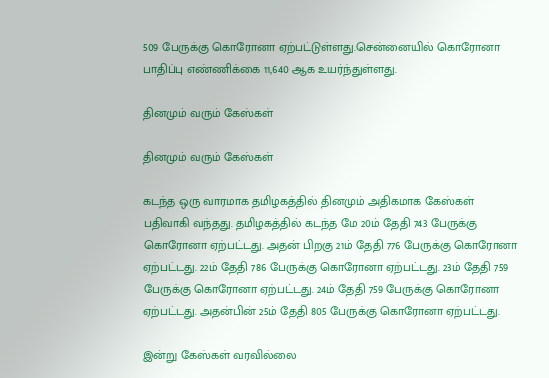509 பேருக்கு கொரோனா ஏற்பட்டுள்ளது.சென்னையில் கொரோனா பாதிப்பு எண்ணிக்கை 11,640 ஆக உயர்ந்துள்ளது.

தினமும் வரும் கேஸ்கள்

தினமும் வரும் கேஸ்கள்

கடந்த ஒரு வாரமாக தமிழகத்தில் தினமும் அதிகமாக கேஸ்கள் பதிவாகி வந்தது. தமிழகத்தில் கடந்த மே 20ம் தேதி 743 பேருக்கு கொரோனா ஏற்பட்டது. அதன் பிறகு 21ம் தேதி 776 பேருக்கு கொரோனா ஏற்பட்டது. 22ம் தேதி 786 பேருக்கு கொரோனா ஏற்பட்டது. 23ம் தேதி 759 பேருக்கு கொரோனா ஏற்பட்டது. 24ம் தேதி 759 பேருக்கு கொரோனா ஏற்பட்டது. அதன்பின் 25ம் தேதி 805 பேருக்கு கொரோனா ஏற்பட்டது.

இன்று கேஸ்கள் வரவில்லை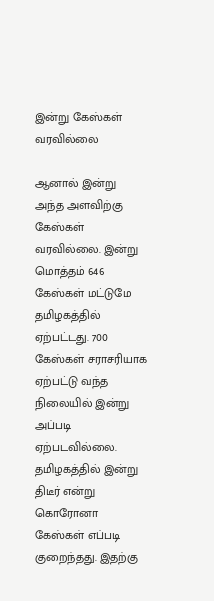இன்று கேஸ்கள் வரவில்லை

ஆனால் இன்று அந்த அளவிற்கு கேஸ்கள் வரவில்லை. இன்று மொத்தம் 646 கேஸ்கள் மட்டுமே தமிழகத்தில் ஏற்பட்டது. 700 கேஸ்கள் சராசரியாக ஏற்பட்டு வந்த நிலையில் இன்று அப்படி ஏற்படவில்லை. தமிழகத்தில் இன்று திடீர் என்று கொரோனா கேஸ்கள் எப்படி குறைந்தது. இதற்கு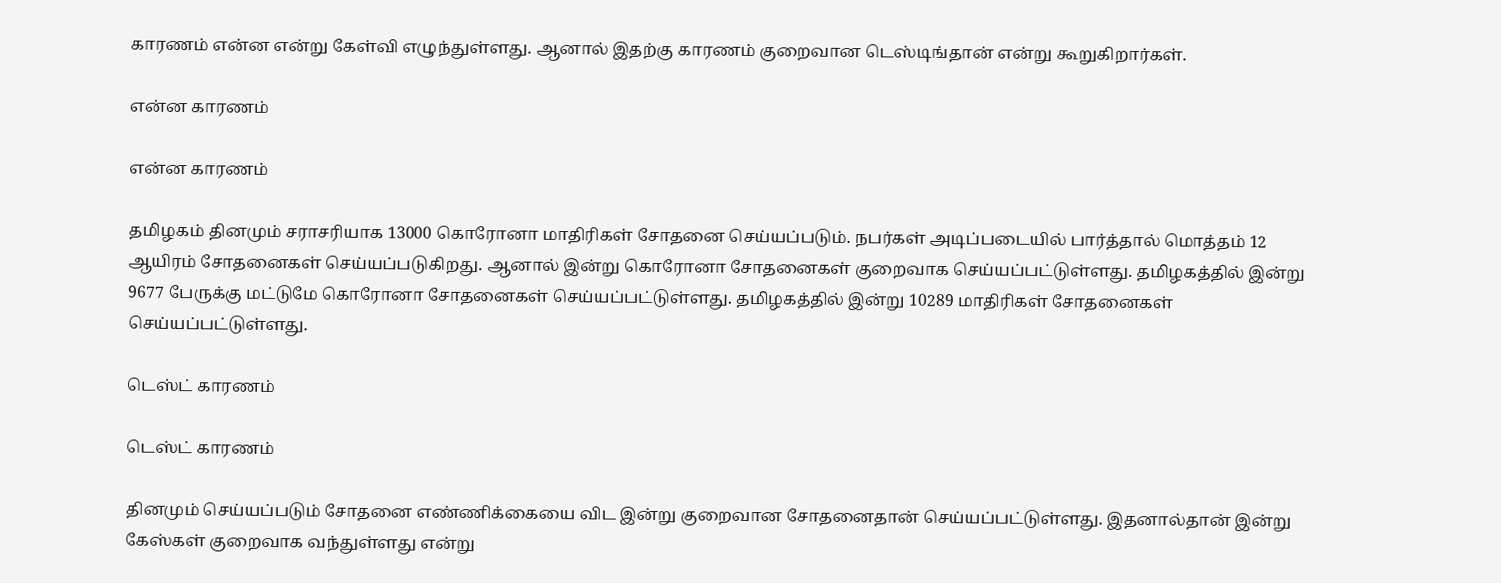காரணம் என்ன என்று கேள்வி எழுந்துள்ளது. ஆனால் இதற்கு காரணம் குறைவான டெஸ்டிங்தான் என்று கூறுகிறார்கள்.

என்ன காரணம்

என்ன காரணம்

தமிழகம் தினமும் சராசரியாக 13000 கொரோனா மாதிரிகள் சோதனை செய்யப்படும். நபர்கள் அடிப்படையில் பார்த்தால் மொத்தம் 12 ஆயிரம் சோதனைகள் செய்யப்படுகிறது. ஆனால் இன்று கொரோனா சோதனைகள் குறைவாக செய்யப்பட்டுள்ளது. தமிழகத்தில் இன்று 9677 பேருக்கு மட்டுமே கொரோனா சோதனைகள் செய்யப்பட்டுள்ளது. தமிழகத்தில் இன்று 10289 மாதிரிகள் சோதனைகள் செய்யப்பட்டுள்ளது.

டெஸ்ட் காரணம்

டெஸ்ட் காரணம்

தினமும் செய்யப்படும் சோதனை எண்ணிக்கையை விட இன்று குறைவான சோதனைதான் செய்யப்பட்டுள்ளது. இதனால்தான் இன்று கேஸ்கள் குறைவாக வந்துள்ளது என்று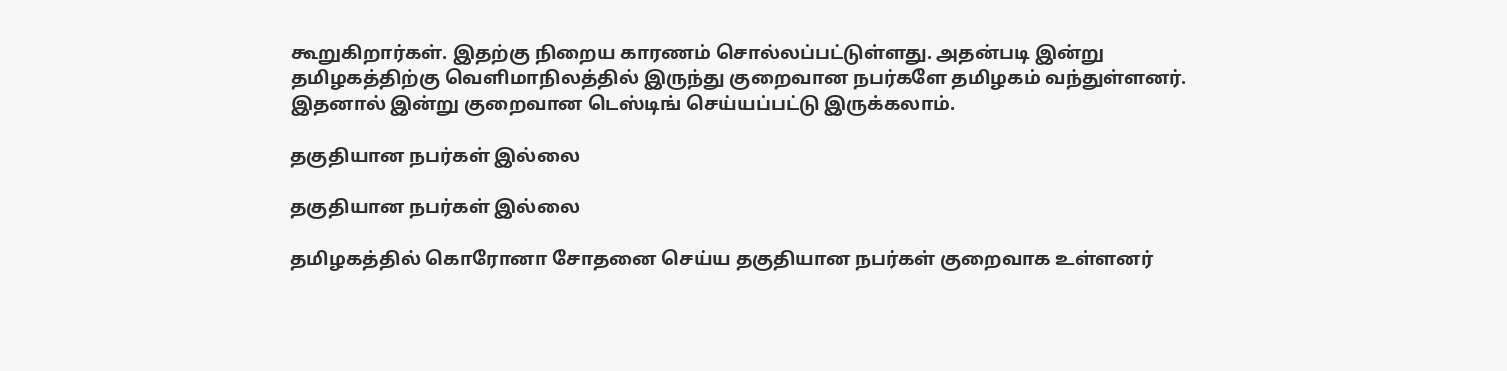கூறுகிறார்கள். இதற்கு நிறைய காரணம் சொல்லப்பட்டுள்ளது. அதன்படி இன்று தமிழகத்திற்கு வெளிமாநிலத்தில் இருந்து குறைவான நபர்களே தமிழகம் வந்துள்ளனர். இதனால் இன்று குறைவான டெஸ்டிங் செய்யப்பட்டு இருக்கலாம்.

தகுதியான நபர்கள் இல்லை

தகுதியான நபர்கள் இல்லை

தமிழகத்தில் கொரோனா சோதனை செய்ய தகுதியான நபர்கள் குறைவாக உள்ளனர்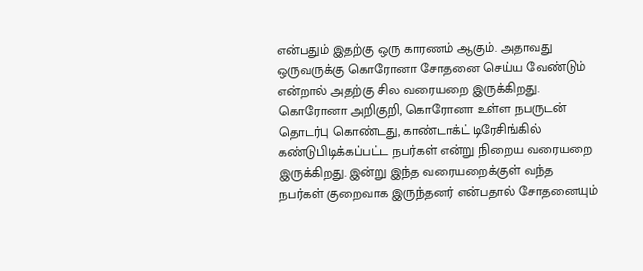என்பதும் இதற்கு ஒரு காரணம் ஆகும். அதாவது ஒருவருக்கு கொரோனா சோதனை செய்ய வேண்டும் என்றால் அதற்கு சில வரையறை இருக்கிறது. கொரோனா அறிகுறி, கொரோனா உள்ள நபருடன் தொடர்பு கொண்டது, காண்டாக்ட் டிரேசிங்கில் கண்டுபிடிக்கப்பட்ட நபர்கள் என்று நிறைய வரையறை இருக்கிறது. இன்று இந்த வரையறைக்குள் வந்த நபர்கள் குறைவாக இருந்தனர் என்பதால் சோதனையும்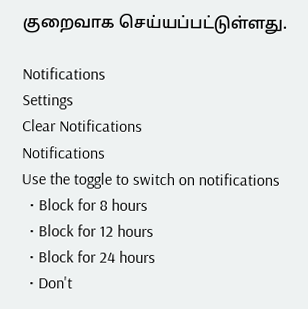குறைவாக செய்யப்பட்டுள்ளது.

Notifications
Settings
Clear Notifications
Notifications
Use the toggle to switch on notifications
  • Block for 8 hours
  • Block for 12 hours
  • Block for 24 hours
  • Don't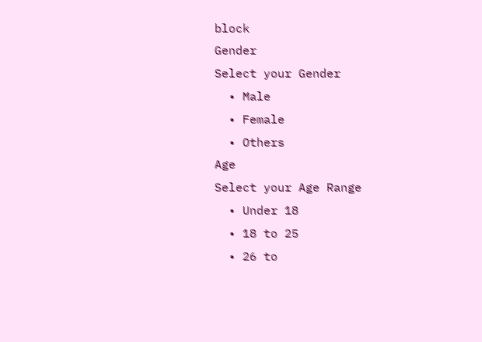block
Gender
Select your Gender
  • Male
  • Female
  • Others
Age
Select your Age Range
  • Under 18
  • 18 to 25
  • 26 to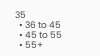35
  • 36 to 45
  • 45 to 55
  • 55+